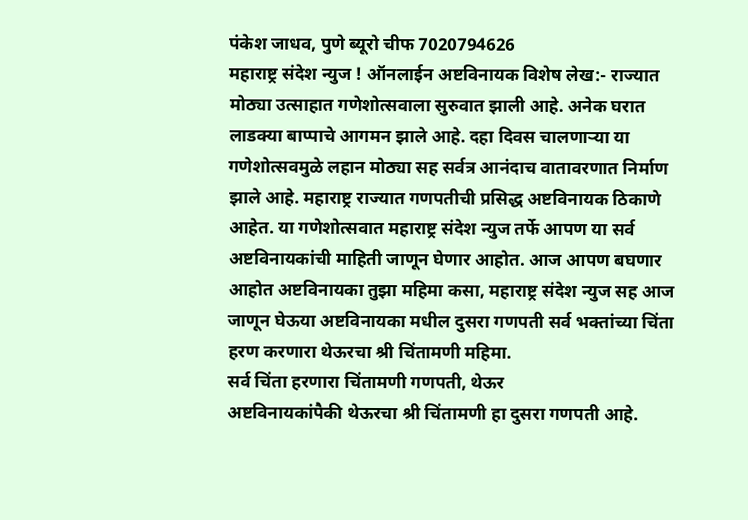पंकेश जाधव, पुणे ब्यूरो चीफ 7020794626
महाराष्ट्र संदेश न्युज ! ऑनलाईन अष्टविनायक विशेष लेख:- राज्यात मोठ्या उत्साहात गणेशोत्सवाला सुरुवात झाली आहे. अनेक घरात लाडक्या बाप्पाचे आगमन झाले आहे. दहा दिवस चालणाऱ्या या गणेशोत्सवमुळे लहान मोठ्या सह सर्वत्र आनंदाच वातावरणात निर्माण झाले आहे. महाराष्ट्र राज्यात गणपतीची प्रसिद्ध अष्टविनायक ठिकाणे आहेत. या गणेशोत्सवात महाराष्ट्र संदेश न्युज तर्फे आपण या सर्व अष्टविनायकांची माहिती जाणून घेणार आहोत. आज आपण बघणार आहोत अष्टविनायका तुझा महिमा कसा, महाराष्ट्र संदेश न्युज सह आज जाणून घेऊया अष्टविनायका मधील दुसरा गणपती सर्व भक्तांच्या चिंता हरण करणारा थेऊरचा श्री चिंतामणी महिमा.
सर्व चिंता हरणारा चिंतामणी गणपती, थेऊर
अष्टविनायकांपैकी थेऊरचा श्री चिंतामणी हा दुसरा गणपती आहे.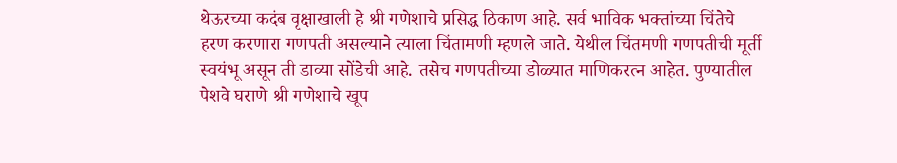थेऊरच्या कदंब वृक्षाखाली हे श्री गणेशाचे प्रसिद्ध ठिकाण आहे. सर्व भाविक भक्तांच्या चिंतेचे हरण करणारा गणपती असल्याने त्याला चिंतामणी म्हणले जाते. येथील चिंतमणी गणपतीची मूर्ती स्वयंभू असून ती डाव्या सोंडेची आहे. तसेच गणपतीच्या डोळ्यात माणिकरत्न आहेत. पुण्यातील पेशवे घराणे श्री गणेशाचे खूप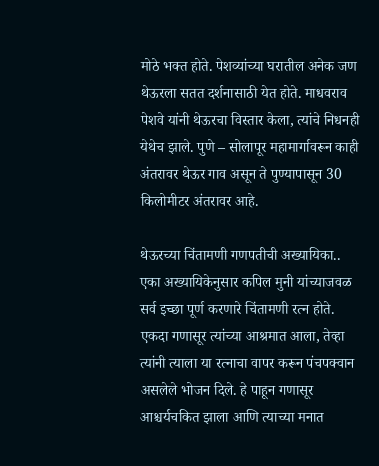मोठे भक्त होते. पेशव्यांच्या घरातील अनेक जण थेऊरला सतत दर्शनासाठी येत होते. माधवराव पेशवे यांनी थेऊरचा विस्तार केला, त्यांचे निधनही येथेच झाले. पुणे – सोलापूर महामार्गावरून काही अंतरावर थेऊर गाव असून ते पुण्यापासून 30 किलोमीटर अंतरावर आहे.

थेऊरच्या चिंतामणी गणपतीची अख्यायिका..
एका अख्यायिकेनुसार कपिल मुनी यांच्याजवळ सर्व इच्छा पूर्ण करणारे चिंतामणी रत्न होते. एकदा गणासूर त्यांच्या आश्रमात आला, तेव्हा त्यांनी त्याला या रत्नाचा वापर करून पंचपक्वान असलेले भोजन दिले. हे पाहून गणासूर आश्चर्यचकित झाला आणि त्याच्या मनात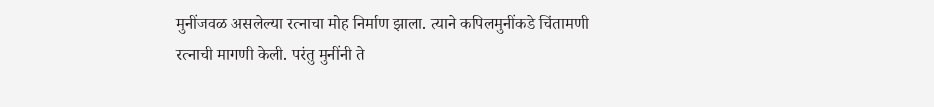मुनींजवळ असलेल्या रत्नाचा मोह निर्माण झाला. त्याने कपिलमुनींकडे चिंतामणी रत्नाची मागणी केली. परंतु मुनींनी ते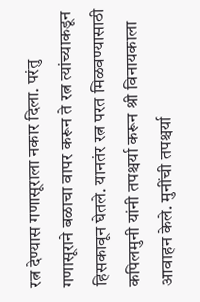रत्न देण्यास गणासूराला नकार दिला. परंतु गणासूराने बळाचा वापर करून ते रत्न त्यांच्याकडून हिसकावून घेतले. यानतंर रत्न परत मिळवण्यासाठी कपिलमुनी यांनी तपश्चर्या करून श्री विनायकाला आवाहन केले. मुनींची तपश्चर्या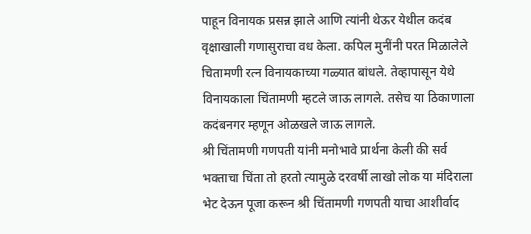पाहून विनायक प्रसन्न झाले आणि त्यांनी थेऊर येथील कदंब वृक्षाखाली गणासुराचा वध केला. कपिल मुनींनी परत मिळालेले चितामणी रत्न विनायकाच्या गळ्यात बांधले. तेव्हापासून येथे विनायकाला चिंतामणी म्हटले जाऊ लागले. तसेच या ठिकाणाला कदंबनगर म्हणून ओळखले जाऊ लागले.
श्री चिंतामणी गणपती यांनी मनोभावे प्रार्थना केली की सर्व भक्ताचा चिंता तो हरतो त्यामुळे दरवर्षी लाखो लोक या मंदिराला भेट देऊन पूजा करून श्री चिंतामणी गणपती याचा आशीर्वाद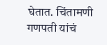घेतात. चिंतामणी गणपती यांचं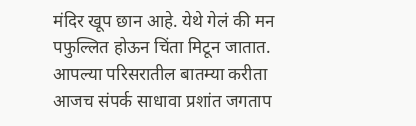मंदिर खूप छान आहे. येथे गेलं की मन पफुल्लित होऊन चिंता मिटून जातात.
आपल्या परिसरातील बातम्या करीता आजच संपर्क साधावा प्रशांत जगताप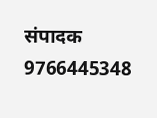संपादक 9766445348